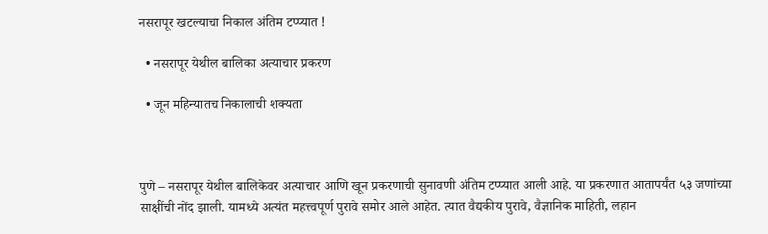नसरापूर खटल्याचा निकाल अंतिम टप्प्यात !

  • नसरापूर येथील बालिका अत्याचार प्रकरण

  • जून महिन्यातच निकालाची शक्यता



पुणे – नसरापूर येथील बालिकेवर अत्याचार आणि खून प्रकरणाची सुनावणी अंतिम टप्प्यात आली आहे. या प्रकरणात आतापर्यंत ५३ जणांच्या साक्षींची नोंद झाली. यामध्ये अत्यंत महत्त्वपूर्ण पुरावे समोर आले आहेत. त्यात वैद्यकीय पुरावे, वैज्ञानिक माहिती, लहान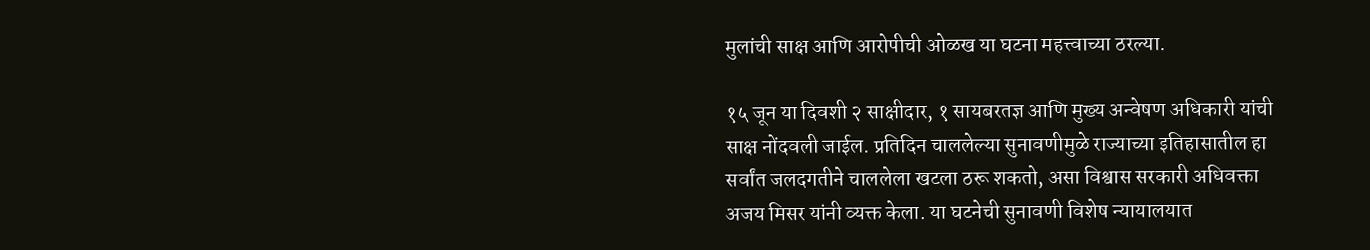मुलांची साक्ष आणि आरोपीची ओळख या घटना महत्त्वाच्या ठरल्या.

१५ जून या दिवशी २ साक्षीदार, १ सायबरतज्ञ आणि मुख्य अन्वेषण अधिकारी यांची साक्ष नोंदवली जाईल. प्रतिदिन चाललेल्या सुनावणीमुळे राज्याच्या इतिहासातील हा सर्वांत जलदगतीने चाललेला खटला ठरू शकतो, असा विश्वास सरकारी अधिवक्ता अजय मिसर यांनी व्यक्त केला. या घटनेची सुनावणी विशेष न्यायालयात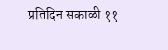प्रतिदिन सकाळी ११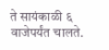ते सायंकाळी ६ वाजेपर्यंत चालते.